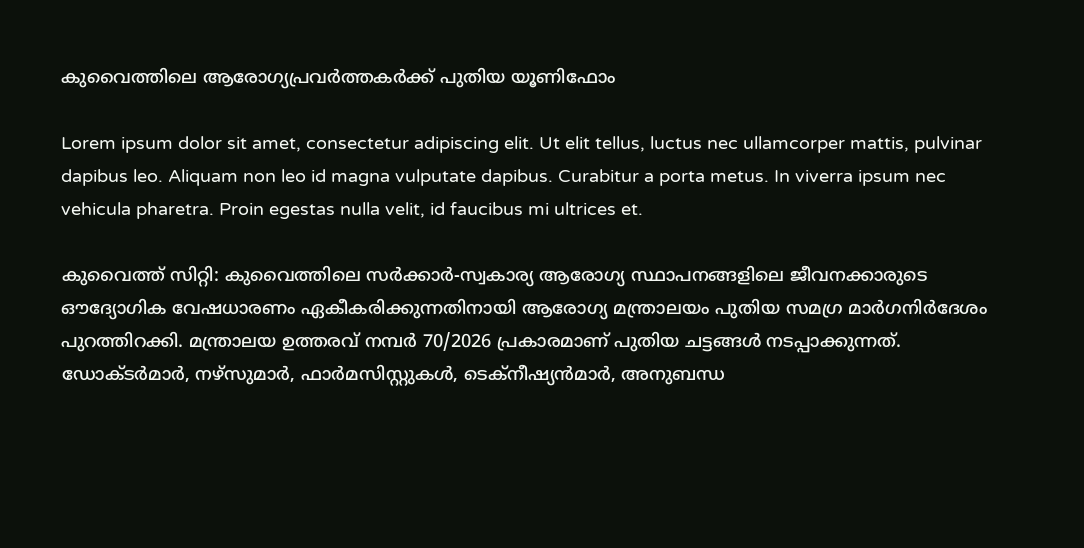കുവൈത്തിലെ ആരോഗ്യപ്രവർത്തകർക്ക് പുതിയ യൂണിഫോം

Lorem ipsum dolor sit amet, consectetur adipiscing elit. Ut elit tellus, luctus nec ullamcorper mattis, pulvinar dapibus leo. Aliquam non leo id magna vulputate dapibus. Curabitur a porta metus. In viverra ipsum nec vehicula pharetra. Proin egestas nulla velit, id faucibus mi ultrices et.

കുവൈത്ത് സിറ്റി: കുവൈത്തിലെ സർക്കാർ-സ്വകാര്യ ആരോഗ്യ സ്ഥാപനങ്ങളിലെ ജീവനക്കാരുടെ ഔദ്യോഗിക വേഷധാരണം ഏകീകരിക്കുന്നതിനായി ആരോഗ്യ മന്ത്രാലയം പുതിയ സമഗ്ര മാർഗനിർദേശം പുറത്തിറക്കി. മന്ത്രാലയ ഉത്തരവ് നമ്പർ 70/2026 പ്രകാരമാണ് പുതിയ ചട്ടങ്ങൾ നടപ്പാക്കുന്നത്. ഡോക്ടർമാർ, നഴ്‌സുമാർ, ഫാർമസിസ്റ്റുകൾ, ടെക്നീഷ്യൻമാർ, അനുബന്ധ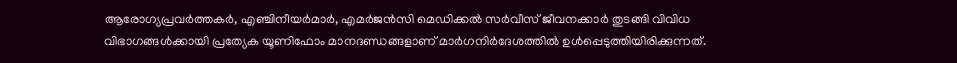ആരോഗ്യപ്രവർത്തകർ, എഞ്ചിനീയർമാർ, എമർജൻസി മെഡിക്കൽ സർവീസ് ജീവനക്കാർ തുടങ്ങി വിവിധ വിഭാഗങ്ങൾക്കായി പ്രത്യേക യൂണിഫോം മാനദണ്ഡങ്ങളാണ് മാർഗനിർദേശത്തിൽ ഉൾപ്പെടുത്തിയിരിക്കുന്നത്.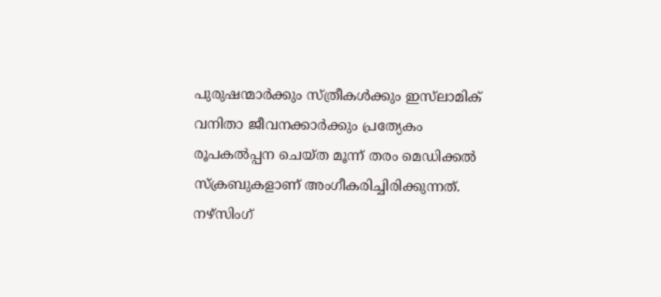പുരുഷന്മാർക്കും സ്ത്രീകൾക്കും ഇസ്‌ലാമിക് വനിതാ ജീവനക്കാർക്കും പ്രത്യേകം രൂപകൽപ്പന ചെയ്ത മൂന്ന് തരം മെഡിക്കൽ സ്ക്രബുകളാണ് അംഗീകരിച്ചിരിക്കുന്നത്. നഴ്‌സിംഗ്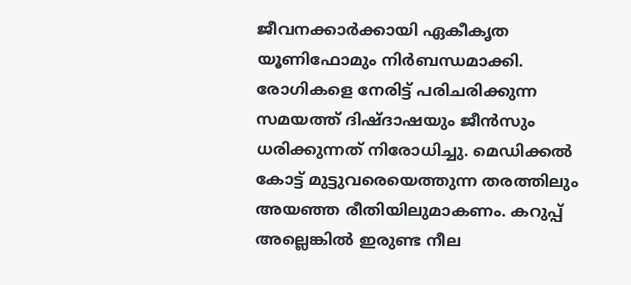ജീവനക്കാർക്കായി ഏകീകൃത യൂണിഫോമും നിർബന്ധമാക്കി. രോഗികളെ നേരിട്ട് പരിചരിക്കുന്ന സമയത്ത് ദിഷ്‌ദാഷയും ജീൻസും ധരിക്കുന്നത് നിരോധിച്ചു. മെഡിക്കൽ കോട്ട് മുട്ടുവരെയെത്തുന്ന തരത്തിലും അയഞ്ഞ രീതിയിലുമാകണം. കറുപ്പ് അല്ലെങ്കിൽ ഇരുണ്ട നീല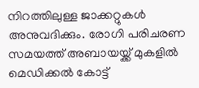നിറത്തിലുള്ള ജാക്കറ്റുകൾ അനുവദിക്കും. രോഗി പരിചരണ സമയത്ത് അബായയ്ക്ക് മുകളിൽ മെഡിക്കൽ കോട്ട്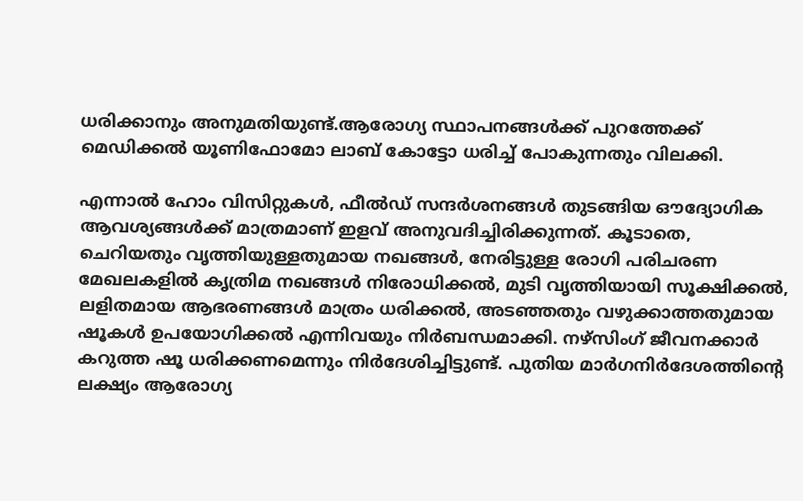ധരിക്കാനും അനുമതിയുണ്ട്.ആരോഗ്യ സ്ഥാപനങ്ങൾക്ക് പുറത്തേക്ക് മെഡിക്കൽ യൂണിഫോമോ ലാബ് കോട്ടോ ധരിച്ച് പോകുന്നതും വിലക്കി.

എന്നാൽ ഹോം വിസിറ്റുകൾ, ഫീൽഡ് സന്ദർശനങ്ങൾ തുടങ്ങിയ ഔദ്യോഗിക ആവശ്യങ്ങൾക്ക് മാത്രമാണ് ഇളവ് അനുവദിച്ചിരിക്കുന്നത്. കൂടാതെ, ചെറിയതും വൃത്തിയുള്ളതുമായ നഖങ്ങൾ, നേരിട്ടുള്ള രോഗി പരിചരണ മേഖലകളിൽ കൃത്രിമ നഖങ്ങൾ നിരോധിക്കൽ, മുടി വൃത്തിയായി സൂക്ഷിക്കൽ, ലളിതമായ ആഭരണങ്ങൾ മാത്രം ധരിക്കൽ, അടഞ്ഞതും വഴുക്കാത്തതുമായ ഷൂകൾ ഉപയോഗിക്കൽ എന്നിവയും നിർബന്ധമാക്കി. നഴ്‌സിംഗ് ജീവനക്കാർ കറുത്ത ഷൂ ധരിക്കണമെന്നും നിർദേശിച്ചിട്ടുണ്ട്. പുതിയ മാർഗനിർദേശത്തിന്‍റെ ലക്ഷ്യം ആരോഗ്യ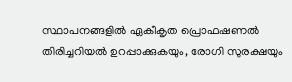സ്ഥാപനങ്ങളിൽ ഏകീകൃത പ്രൊഫഷണൽ തിരിച്ചറിയൽ ഉറപ്പാക്കുകയും, രോഗി സുരക്ഷയും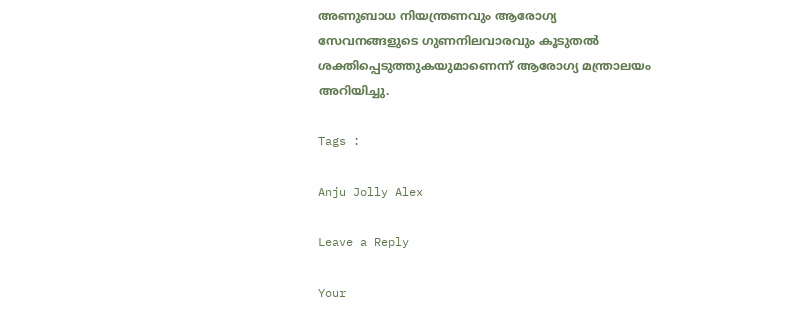അണുബാധ നിയന്ത്രണവും ആരോഗ്യ സേവനങ്ങളുടെ ഗുണനിലവാരവും കൂടുതൽ ശക്തിപ്പെടുത്തുകയുമാണെന്ന് ആരോഗ്യ മന്ത്രാലയം അറിയിച്ചു.

Tags :

Anju Jolly Alex

Leave a Reply

Your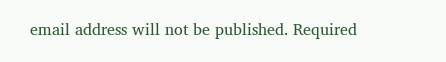email address will not be published. Required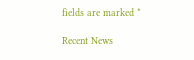fields are marked *

Recent News